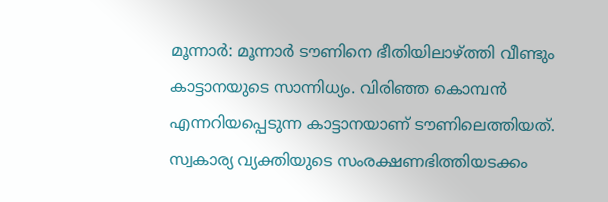മൂന്നാർ: മൂന്നാർ ടൗണിനെ ഭീതിയിലാഴ്ത്തി വീണ്ടും കാട്ടാനയുടെ സാന്നിധ്യം. വിരിഞ്ഞ കൊമ്പൻ എന്നറിയപ്പെടുന്ന കാട്ടാനയാണ് ടൗണിലെത്തിയത്. സ്വകാര്യ വ്യക്തിയുടെ സംരക്ഷണഭിത്തിയടക്കം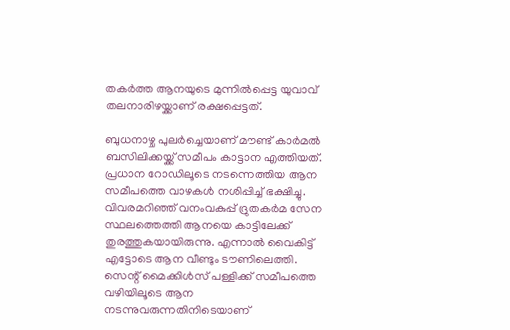തകർത്ത ആനയുടെ മുന്നിൽപ്പെട്ട യുവാവ് തലനാരിഴയ്ക്കാണ് രക്ഷപ്പെട്ടത്.

ബുധനാഴ്ച പുലർച്ചെയാണ് മൗണ്ട് കാർമൽ ബസിലിക്കയ്ക്ക് സമീപം കാട്ടാന എത്തിയത്. പ്രധാന റോഡിലൂടെ നടന്നെത്തിയ ആന സമീപത്തെ വാഴകൾ നശിപ്പിച്ച് ഭക്ഷിച്ചു. വിവരമറിഞ്ഞ് വനംവകുപ്പ് ദ്രുതകർമ സേന സ്ഥലത്തെത്തി ആനയെ കാട്ടിലേക്ക് തുരത്തുകയായിരുന്നു. എന്നാൽ വൈകിട്ട് എട്ടോടെ ആന വീണ്ടും ടൗണിലെത്തി. സെന്റ് മൈക്കിൾസ് പള്ളിക്ക് സമീപത്തെ വഴിയിലൂടെ ആന നടന്നുവരുന്നതിനിടെയാണ്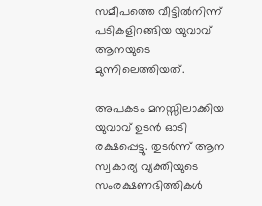സമീപത്തെ വീട്ടിൽനിന്ന് പടികളിറങ്ങിയ യുവാവ് ആനയുടെ മുന്നിലെത്തിയത്.

അപകടം മനസ്സിലാക്കിയ യുവാവ് ഉടൻ ഓടി രക്ഷപ്പെട്ടു. തുടർന്ന് ആന സ്വകാര്യ വ്യക്തിയുടെ സംരക്ഷണഭിത്തികൾ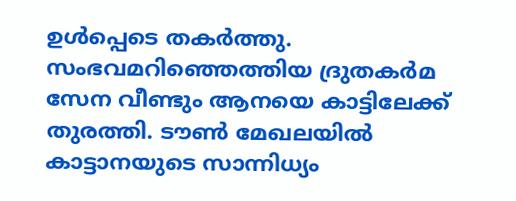ഉൾപ്പെടെ തകർത്തു. സംഭവമറിഞ്ഞെത്തിയ ദ്രുതകർമ സേന വീണ്ടും ആനയെ കാട്ടിലേക്ക് തുരത്തി. ടൗൺ മേഖലയിൽ കാട്ടാനയുടെ സാന്നിധ്യം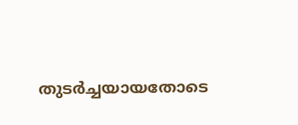തുടർച്ചയായതോടെ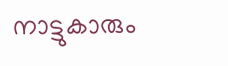നാട്ടുകാരും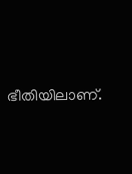ഭീതിയിലാണ്.